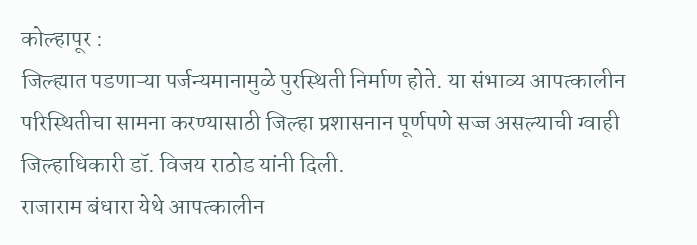कोल्हापूर :
जिल्ह्यात पडणाऱ्या पर्जन्यमानामुळे पुरस्थिती निर्माण होते. या संभाव्य आपत्कालीन परिस्थितीचा सामना करण्यासाठी जिल्हा प्रशासनान पूर्णपणे सज्ज असल्याची ग्वाही जिल्हाधिकारी डॉ. विजय राठोड यांनी दिली.
राजाराम बंधारा येथे आपत्कालीन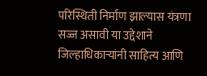परिस्थिती निर्माण झाल्यास यंत्रणा सज्ज असावी या उद्देशाने जिल्हाधिकाऱ्यांनी साहित्य आणि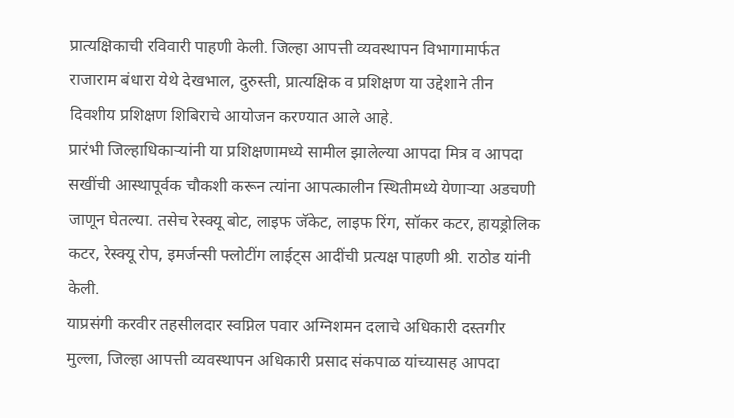प्रात्यक्षिकाची रविवारी पाहणी केली. जिल्हा आपत्ती व्यवस्थापन विभागामार्फत राजाराम बंधारा येथे देखभाल, दुरुस्ती, प्रात्यक्षिक व प्रशिक्षण या उद्देशाने तीन दिवशीय प्रशिक्षण शिबिराचे आयोजन करण्यात आले आहे.
प्रारंभी जिल्हाधिकाऱ्यांनी या प्रशिक्षणामध्ये सामील झालेल्या आपदा मित्र व आपदा सखींची आस्थापूर्वक चौकशी करून त्यांना आपत्कालीन स्थितीमध्ये येणाऱ्या अडचणी जाणून घेतल्या. तसेच रेस्क्यू बोट, लाइफ जॅकेट, लाइफ रिंग, सॉकर कटर, हायड्रोलिक कटर, रेस्क्यू रोप, इमर्जन्सी फ्लोटींग लाईट्स आदींची प्रत्यक्ष पाहणी श्री. राठोड यांनी केली.
याप्रसंगी करवीर तहसीलदार स्वप्निल पवार अग्निशमन दलाचे अधिकारी दस्तगीर मुल्ला, जिल्हा आपत्ती व्यवस्थापन अधिकारी प्रसाद संकपाळ यांच्यासह आपदा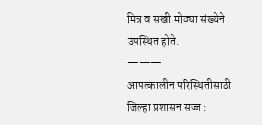मित्र व सखी मोठ्या संख्येने उपस्थित होते.
———
आपत्कालीन परिस्थितीसाठी जिल्हा प्रशासन सज्ज :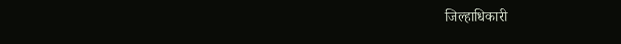जिल्हाधिकारी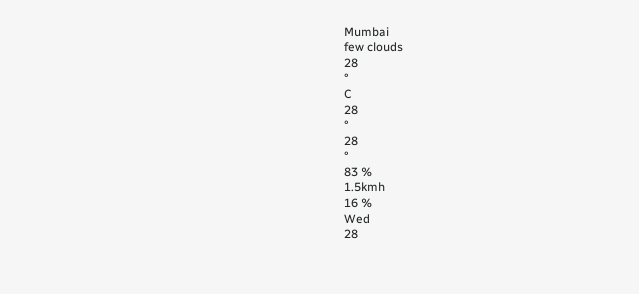Mumbai
few clouds
28
°
C
28
°
28
°
83 %
1.5kmh
16 %
Wed
28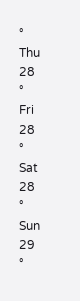°
Thu
28
°
Fri
28
°
Sat
28
°
Sun
29
°